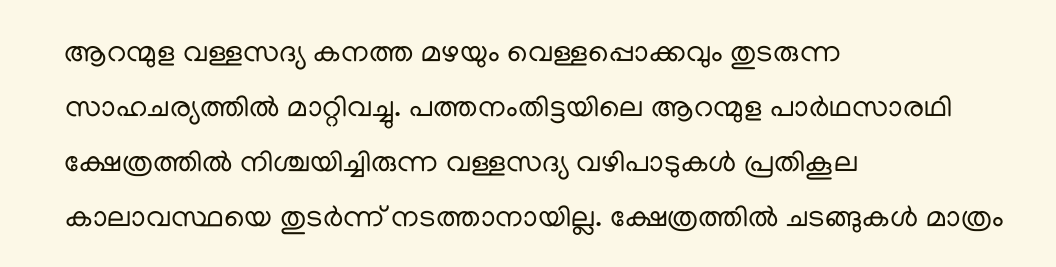ആറന്മുള വള്ളസദ്യ കനത്ത മഴയും വെള്ളപ്പൊക്കവും തുടരുന്ന സാഹചര്യത്തിൽ മാറ്റിവച്ചു. പത്തനംതിട്ടയിലെ ആറന്മുള പാർഥസാരഥി ക്ഷേത്രത്തിൽ നിശ്ചയിച്ചിരുന്ന വള്ളസദ്യ വഴിപാടുകൾ പ്രതികൂല കാലാവസ്ഥയെ തുടർന്ന് നടത്താനായില്ല. ക്ഷേത്രത്തിൽ ചടങ്ങുകൾ മാത്രം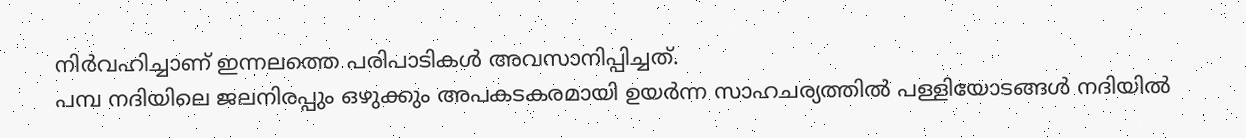നിർവഹിച്ചാണ് ഇന്നലത്തെ പരിപാടികൾ അവസാനിപ്പിച്ചത്.
പമ്പ നദിയിലെ ജലനിരപ്പും ഒഴുക്കും അപകടകരമായി ഉയർന്ന സാഹചര്യത്തിൽ പള്ളിയോടങ്ങൾ നദിയിൽ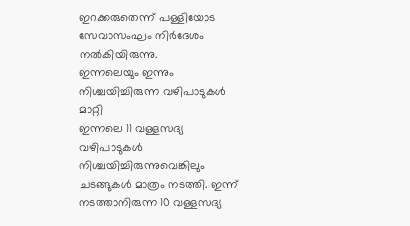ഇറക്കരുതെന്ന് പള്ളിയോട സേവാസംഘം നിർദേശം നൽകിയിരുന്നു.
ഇന്നലെയും ഇന്നും നിശ്ചയിച്ചിരുന്ന വഴിപാടുകൾ മാറ്റി
ഇന്നലെ 11 വള്ളസദ്യ വഴിപാടുകൾ നിശ്ചയിച്ചിരുന്നുവെങ്കിലും ചടങ്ങുകൾ മാത്രം നടത്തി. ഇന്ന് നടത്താനിരുന്ന 10 വള്ളസദ്യ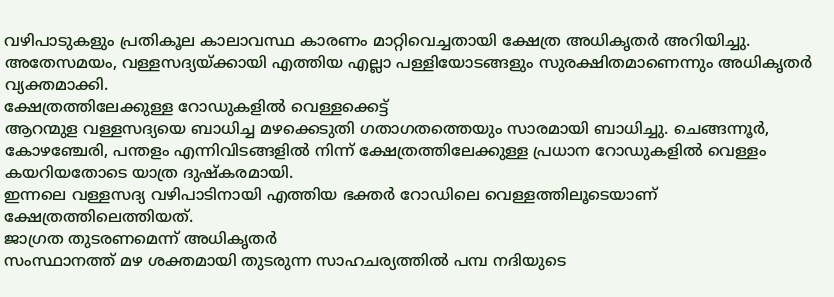വഴിപാടുകളും പ്രതികൂല കാലാവസ്ഥ കാരണം മാറ്റിവെച്ചതായി ക്ഷേത്ര അധികൃതർ അറിയിച്ചു.
അതേസമയം, വള്ളസദ്യയ്ക്കായി എത്തിയ എല്ലാ പള്ളിയോടങ്ങളും സുരക്ഷിതമാണെന്നും അധികൃതർ വ്യക്തമാക്കി.
ക്ഷേത്രത്തിലേക്കുള്ള റോഡുകളിൽ വെള്ളക്കെട്ട്
ആറന്മുള വള്ളസദ്യയെ ബാധിച്ച മഴക്കെടുതി ഗതാഗതത്തെയും സാരമായി ബാധിച്ചു. ചെങ്ങന്നൂർ, കോഴഞ്ചേരി, പന്തളം എന്നിവിടങ്ങളിൽ നിന്ന് ക്ഷേത്രത്തിലേക്കുള്ള പ്രധാന റോഡുകളിൽ വെള്ളം കയറിയതോടെ യാത്ര ദുഷ്കരമായി.
ഇന്നലെ വള്ളസദ്യ വഴിപാടിനായി എത്തിയ ഭക്തർ റോഡിലെ വെള്ളത്തിലൂടെയാണ് ക്ഷേത്രത്തിലെത്തിയത്.
ജാഗ്രത തുടരണമെന്ന് അധികൃതർ
സംസ്ഥാനത്ത് മഴ ശക്തമായി തുടരുന്ന സാഹചര്യത്തിൽ പമ്പ നദിയുടെ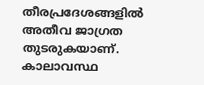തീരപ്രദേശങ്ങളിൽ അതീവ ജാഗ്രത തുടരുകയാണ്. കാലാവസ്ഥ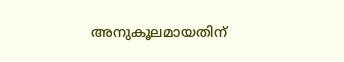അനുകൂലമായതിന്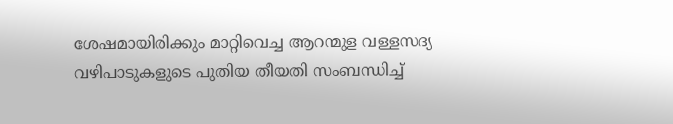ശേഷമായിരിക്കും മാറ്റിവെച്ച ആറന്മുള വള്ളസദ്യ വഴിപാടുകളുടെ പുതിയ തീയതി സംബന്ധിച്ച്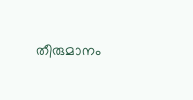തീരുമാനം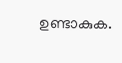ഉണ്ടാകുക.